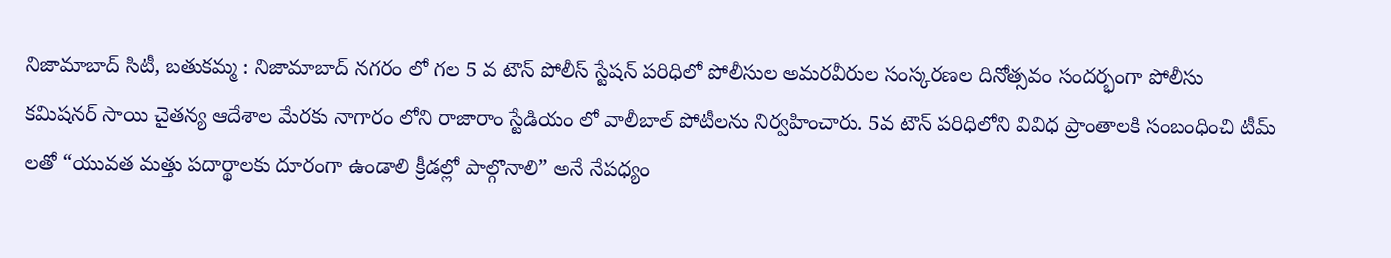నిజామాబాద్ సిటీ, బతుకమ్మ : నిజామాబాద్ నగరం లో గల 5 వ టౌన్ పోలీస్ స్టేషన్ పరిధిలో పోలీసుల అమరవీరుల సంస్కరణల దినోత్సవం సందర్భంగా పోలీసు కమిషనర్ సాయి చైతన్య ఆదేశాల మేరకు నాగారం లోని రాజారాం స్టేడియం లో వాలీబాల్ పోటీలను నిర్వహించారు. 5వ టౌన్ పరిధిలోని వివిధ ప్రాంతాలకి సంబంధించి టీమ్ లతో “యువత మత్తు పదార్థాలకు దూరంగా ఉండాలి క్రీడల్లో పాల్గొనాలి” అనే నేపధ్యం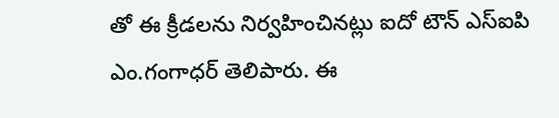తో ఈ క్రీడలను నిర్వహించినట్లు ఐదో టౌన్ ఎస్ఐపి ఎం.గంగాధర్ తెలిపారు. ఈ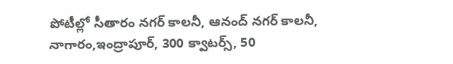పోటీల్లో సీతారం నగర్ కాలనీ, ఆనంద్ నగర్ కాలనీ, నాగారం,ఇంద్రాపూర్, 300 క్వాటర్స్, 50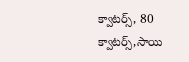క్వాటర్స్, 80 క్వాటర్స్,సాయి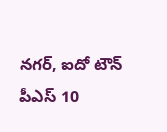నగర్, ఐదో టౌన్ పీఎస్ 10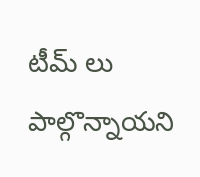టీమ్ లు పాల్గొన్నాయని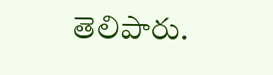తెలిపారు.